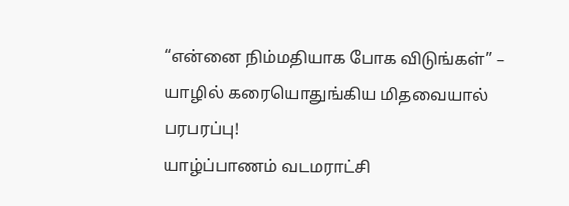“என்னை நிம்மதியாக போக விடுங்கள்” – யாழில் கரையொதுங்கிய மிதவையால் பரபரப்பு!
யாழ்ப்பாணம் வடமராட்சி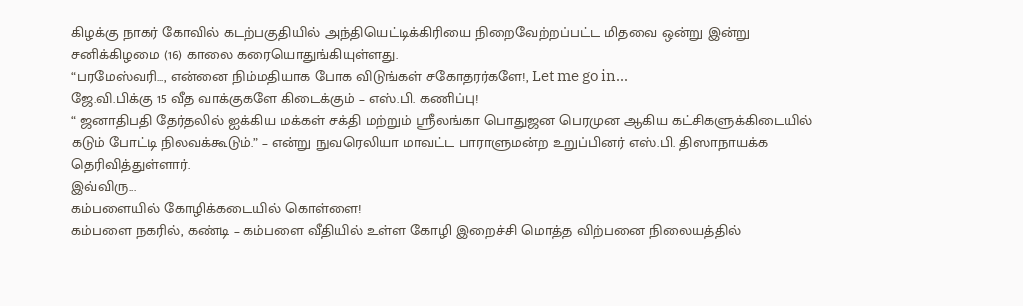கிழக்கு நாகர் கோவில் கடற்பகுதியில் அந்தியெட்டிக்கிரியை நிறைவேற்றப்பட்ட மிதவை ஒன்று இன்று சனிக்கிழமை (16) காலை கரையொதுங்கியுள்ளது.
“பரமேஸ்வரி..., என்னை நிம்மதியாக போக விடுங்கள் சகோதரர்களே!, Let me go in...
ஜே.வி.பிக்கு 15 வீத வாக்குகளே கிடைக்கும் – எஸ்.பி. கணிப்பு!
“ ஜனாதிபதி தேர்தலில் ஐக்கிய மக்கள் சக்தி மற்றும் ஸ்ரீலங்கா பொதுஜன பெரமுன ஆகிய கட்சிகளுக்கிடையில் கடும் போட்டி நிலவக்கூடும்.” – என்று நுவரெலியா மாவட்ட பாராளுமன்ற உறுப்பினர் எஸ்.பி. திஸாநாயக்க தெரிவித்துள்ளார்.
இவ்விரு...
கம்பளையில் கோழிக்கடையில் கொள்ளை!
கம்பளை நகரில், கண்டி – கம்பளை வீதியில் உள்ள கோழி இறைச்சி மொத்த விற்பனை நிலையத்தில்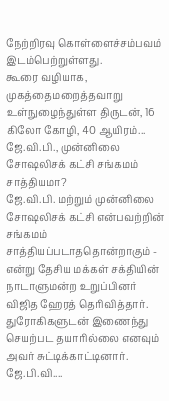நேற்றிரவு கொள்ளைச்சம்பவம் இடம்பெற்றுள்ளது.
கூரை வழியாக, முகத்தைமறைத்தவாறு உள்நுழைந்துள்ள திருடன், 16 கிலோ கோழி, 40 ஆயிரம்...
ஜே.வி.பி., முன்னிலை சோஷலிசக் கட்சி சங்கமம் சாத்தியமா?
ஜே.வி.பி. மற்றும் முன்னிலை சோஷலிசக் கட்சி என்பவற்றின் சங்கமம் சாத்தியப்படாததொன்றாகும் - என்று தேசிய மக்கள் சக்தியின் நாடாளுமன்ற உறுப்பினர் விஜித ஹேரத் தெரிவித்தார்.
துரோகிகளுடன் இணைந்து செயற்பட தயாரில்லை எனவும் அவர் சுட்டிக்காட்டினார்.
ஜே.பி.வி....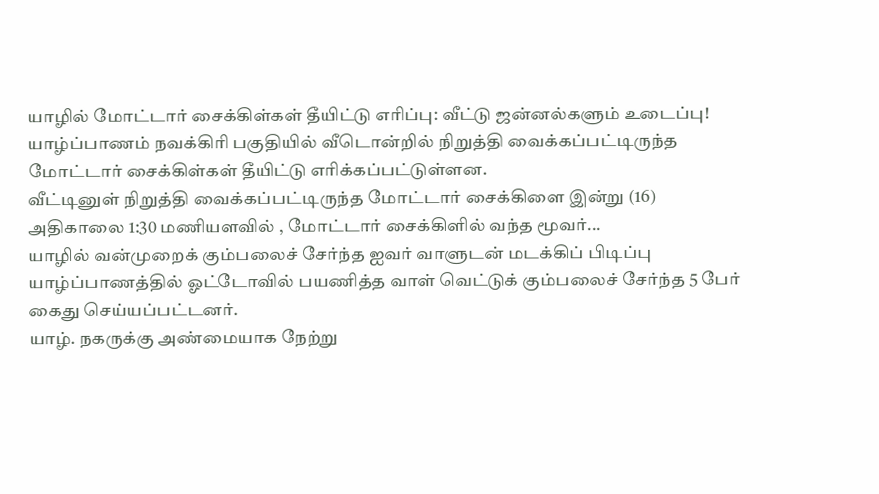யாழில் மோட்டார் சைக்கிள்கள் தீயிட்டு எரிப்பு: வீட்டு ஜன்னல்களும் உடைப்பு!
யாழ்ப்பாணம் நவக்கிரி பகுதியில் வீடொன்றில் நிறுத்தி வைக்கப்பட்டிருந்த மோட்டார் சைக்கிள்கள் தீயிட்டு எரிக்கப்பட்டுள்ளன.
வீட்டினுள் நிறுத்தி வைக்கப்பட்டிருந்த மோட்டார் சைக்கிளை இன்று (16) அதிகாலை 1:30 மணியளவில் , மோட்டார் சைக்கிளில் வந்த மூவர்...
யாழில் வன்முறைக் கும்பலைச் சேர்ந்த ஐவர் வாளுடன் மடக்கிப் பிடிப்பு
யாழ்ப்பாணத்தில் ஓட்டோவில் பயணித்த வாள் வெட்டுக் கும்பலைச் சேர்ந்த 5 பேர் கைது செய்யப்பட்டனர்.
யாழ். நகருக்கு அண்மையாக நேற்று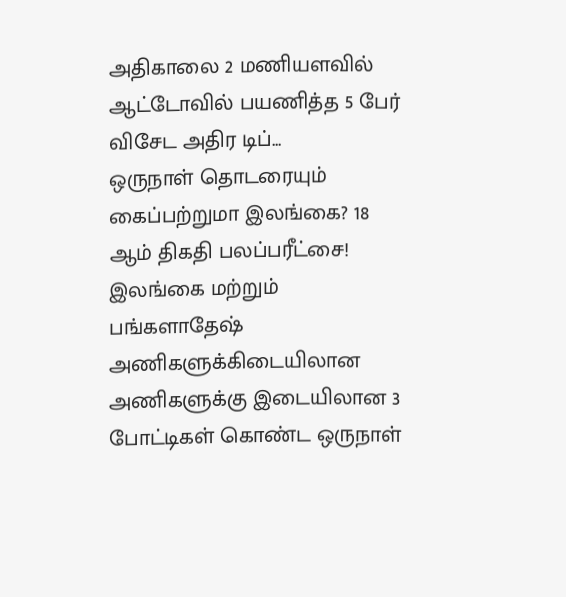அதிகாலை 2 மணியளவில் ஆட்டோவில் பயணித்த 5 பேர் விசேட அதிர டிப்...
ஒருநாள் தொடரையும் கைப்பற்றுமா இலங்கை? 18 ஆம் திகதி பலப்பரீட்சை!
இலங்கை மற்றும் பங்களாதேஷ் அணிகளுக்கிடையிலான அணிகளுக்கு இடையிலான 3 போட்டிகள் கொண்ட ஒருநாள்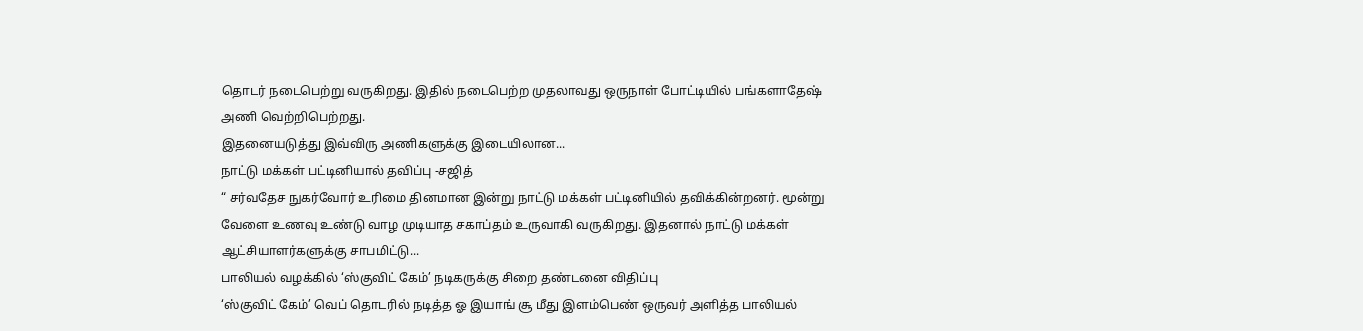தொடர் நடைபெற்று வருகிறது. இதில் நடைபெற்ற முதலாவது ஒருநாள் போட்டியில் பங்களாதேஷ் அணி வெற்றிபெற்றது.
இதனையடுத்து இவ்விரு அணிகளுக்கு இடையிலான...
நாட்டு மக்கள் பட்டினியால் தவிப்பு -சஜித்
“ சர்வதேச நுகர்வோர் உரிமை தினமான இன்று நாட்டு மக்கள் பட்டினியில் தவிக்கின்றனர். மூன்று வேளை உணவு உண்டு வாழ முடியாத சகாப்தம் உருவாகி வருகிறது. இதனால் நாட்டு மக்கள் ஆட்சியாளர்களுக்கு சாபமிட்டு...
பாலியல் வழக்கில் ‘ஸ்குவிட் கேம்’ நடிகருக்கு சிறை தண்டனை விதிப்பு
‘ஸ்குவிட் கேம்’ வெப் தொடரில் நடித்த ஓ இயாங் சூ மீது இளம்பெண் ஒருவர் அளித்த பாலியல்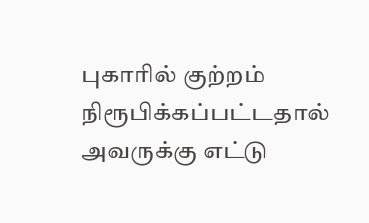புகாரில் குற்றம் நிரூபிக்கப்பட்டதால் அவருக்கு எட்டு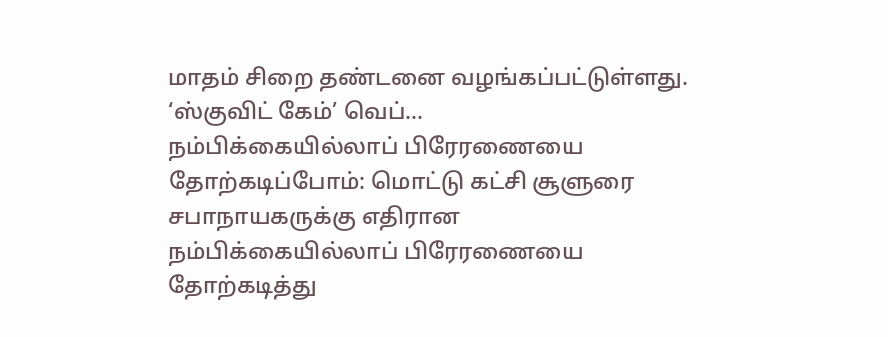மாதம் சிறை தண்டனை வழங்கப்பட்டுள்ளது.
‘ஸ்குவிட் கேம்’ வெப்...
நம்பிக்கையில்லாப் பிரேரணையை தோற்கடிப்போம்: மொட்டு கட்சி சூளுரை
சபாநாயகருக்கு எதிரான நம்பிக்கையில்லாப் பிரேரணையை தோற்கடித்து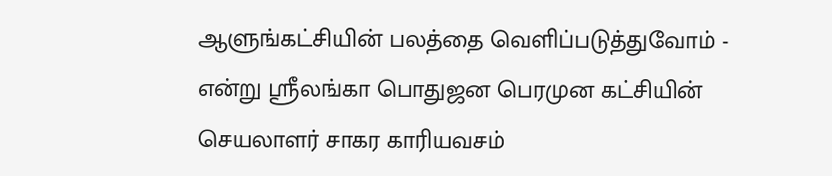ஆளுங்கட்சியின் பலத்தை வெளிப்படுத்துவோம் - என்று ஸ்ரீலங்கா பொதுஜன பெரமுன கட்சியின் செயலாளர் சாகர காரியவசம்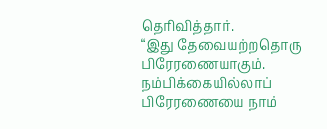தெரிவித்தார்.
“இது தேவையற்றதொரு பிரேரணையாகும். நம்பிக்கையில்லாப் பிரேரணையை நாம்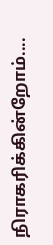நிராகரிக்கின்றோம்....